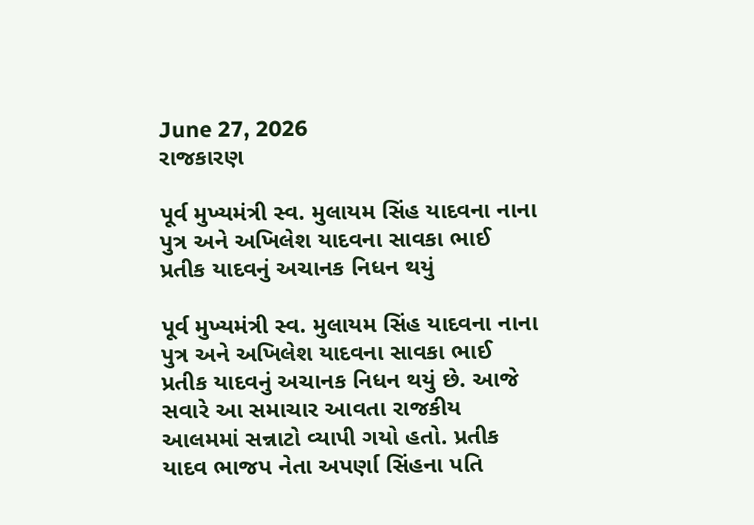June 27, 2026
રાજકારણ

પૂર્વ મુખ્યમંત્રી સ્વ. મુલાયમ સિંહ યાદવના નાના પુત્ર અને અખિલેશ યાદવના સાવકા ભાઈ પ્રતીક યાદવનું અચાનક નિધન થયું

પૂર્વ મુખ્યમંત્રી સ્વ. મુલાયમ સિંહ યાદવના નાના પુત્ર અને અખિલેશ યાદવના સાવકા ભાઈ પ્રતીક યાદવનું અચાનક નિધન થયું છે. આજે સવારે આ સમાચાર આવતા રાજકીય આલમમાં સન્નાટો વ્યાપી ગયો હતો. પ્રતીક યાદવ ભાજપ નેતા અપર્ણા સિંહના પતિ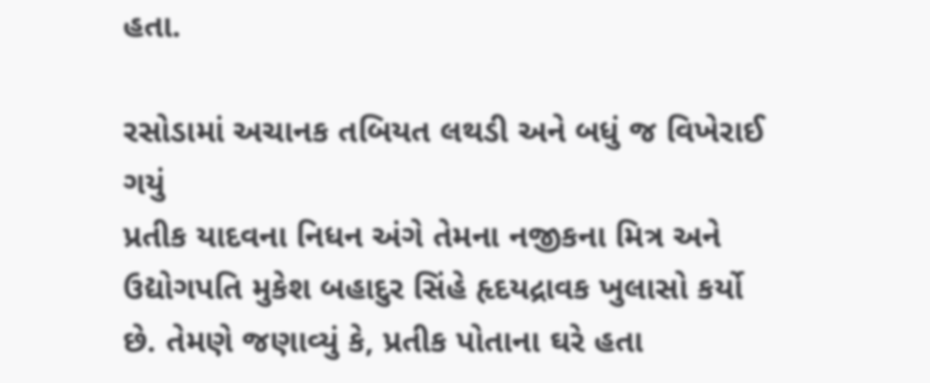હતા.

રસોડામાં અચાનક તબિયત લથડી અને બધું જ વિખેરાઈ ગયું
પ્રતીક યાદવના નિધન અંગે તેમના નજીકના મિત્ર અને ઉદ્યોગપતિ મુકેશ બહાદુર સિંહે હૃદયદ્રાવક ખુલાસો કર્યો છે. તેમણે જણાવ્યું કે, પ્રતીક પોતાના ઘરે હતા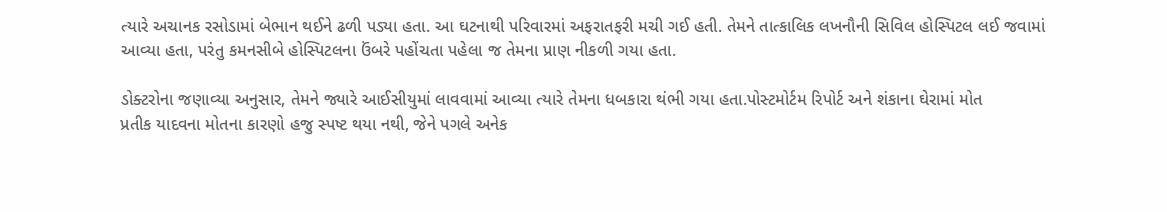ત્યારે અચાનક રસોડામાં બેભાન થઈને ઢળી પડ્યા હતા. આ ઘટનાથી પરિવારમાં અફરાતફરી મચી ગઈ હતી. તેમને તાત્કાલિક લખનૌની સિવિલ હોસ્પિટલ લઈ જવામાં આવ્યા હતા, પરંતુ કમનસીબે હોસ્પિટલના ઉંબરે પહોંચતા પહેલા જ તેમના પ્રાણ નીકળી ગયા હતા.

ડોક્ટરોના જણાવ્યા અનુસાર, તેમને જ્યારે આઈસીયુમાં લાવવામાં આવ્યા ત્યારે તેમના ધબકારા થંભી ગયા હતા.પોસ્ટમોર્ટમ રિપોર્ટ અને શંકાના ઘેરામાં મોત
પ્રતીક યાદવના મોતના કારણો હજુ સ્પષ્ટ થયા નથી, જેને પગલે અનેક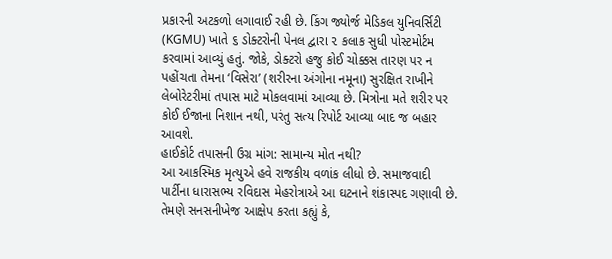પ્રકારની અટકળો લગાવાઈ રહી છે. કિંગ જ્યોર્જ મેડિકલ યુનિવર્સિટી (KGMU) ખાતે ૬ ડોક્ટરોની પેનલ દ્વારા ૨ કલાક સુધી પોસ્ટમોર્ટમ કરવામાં આવ્યું હતું. જોકે, ડોક્ટરો હજુ કોઈ ચોક્કસ તારણ પર ન પહોંચતા તેમના ‘વિસેરા’ (શરીરના અંગોના નમૂના) સુરક્ષિત રાખીને લેબોરેટરીમાં તપાસ માટે મોકલવામાં આવ્યા છે. મિત્રોના મતે શરીર પર કોઈ ઈજાના નિશાન નથી, પરંતુ સત્ય રિપોર્ટ આવ્યા બાદ જ બહાર આવશે.
હાઈકોર્ટ તપાસની ઉગ્ર માંગ: સામાન્ય મોત નથી?
આ આકસ્મિક મૃત્યુએ હવે રાજકીય વળાંક લીધો છે. સમાજવાદી પાર્ટીના ધારાસભ્ય રવિદાસ મેહરોત્રાએ આ ઘટનાને શંકાસ્પદ ગણાવી છે. તેમણે સનસનીખેજ આક્ષેપ કરતા કહ્યું કે,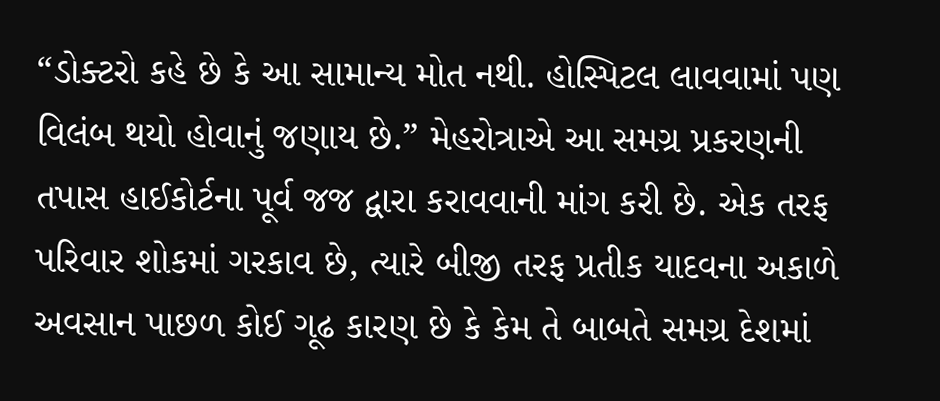“ડોક્ટરો કહે છે કે આ સામાન્ય મોત નથી. હોસ્પિટલ લાવવામાં પણ વિલંબ થયો હોવાનું જણાય છે.” મેહરોત્રાએ આ સમગ્ર પ્રકરણની તપાસ હાઈકોર્ટના પૂર્વ જજ દ્વારા કરાવવાની માંગ કરી છે. એક તરફ પરિવાર શોકમાં ગરકાવ છે, ત્યારે બીજી તરફ પ્રતીક યાદવના અકાળે અવસાન પાછળ કોઈ ગૂઢ કારણ છે કે કેમ તે બાબતે સમગ્ર દેશમાં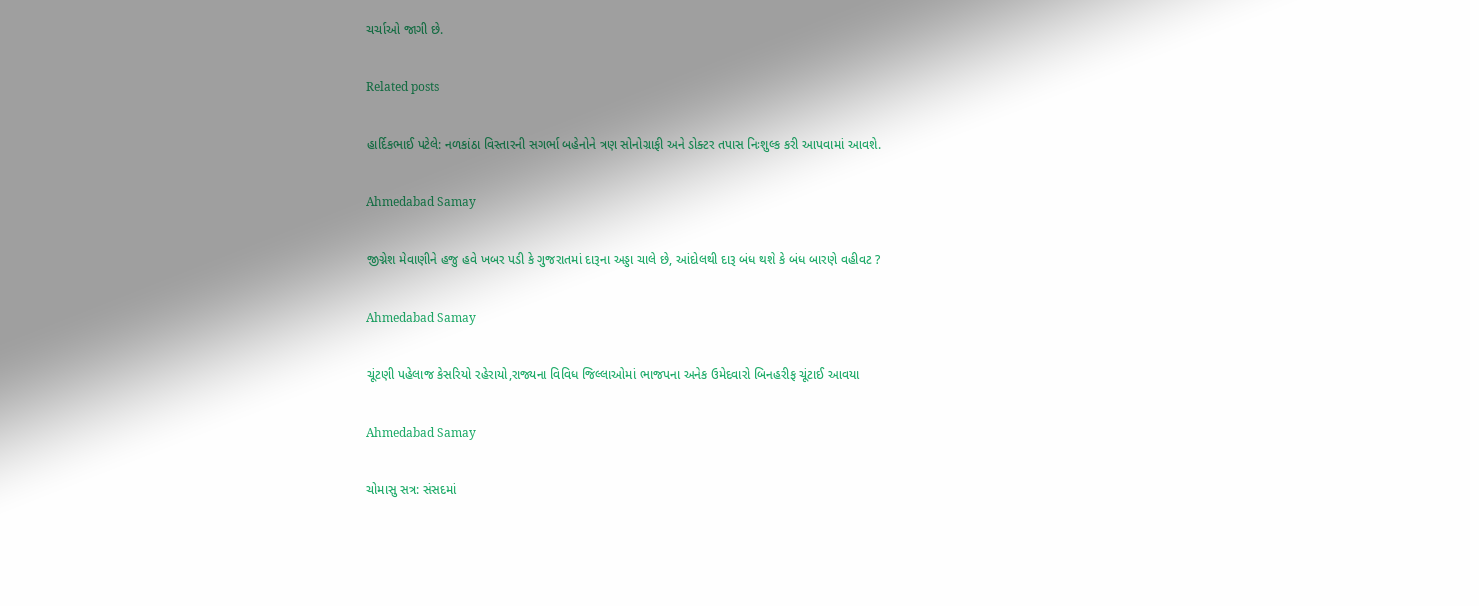ચર્ચાઓ જાગી છે.

Related posts

હાર્દિકભાઈ પટેલે: નળકાંઠા વિસ્‍તારની સગર્ભા બહેનોને ત્રણ સોનોગ્રાફી અને ડોક્‍ટર તપાસ નિઃશુલ્‍ક કરી આપવામાં આવશે.

Ahmedabad Samay

જીગ્નેશ મેવાણીને હજુ હવે ખબર પડી કે ગુજરાતમાં દારૂના અડ્ડા ચાલે છે, આંદોલથી દારૂ બંધ થશે કે બંધ બારણે વહીવટ ?

Ahmedabad Samay

ચૂંટણી પહેલાજ કેસરિયો રહેરાયો,રાજ્યના વિવિધ જિલ્લાઓમાં ભાજપના અનેક ઉમેદવારો બિનહરીફ ચૂંટાઈ આવયા

Ahmedabad Samay

ચોમાસુ સત્ર: સંસદમાં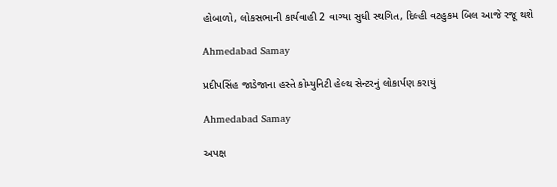હોબાળો, લોકસભાની કાર્યવાહી 2 વાગ્યા સુધી સ્થગિત, દિલ્હી વટહુકમ બિલ આજે રજૂ થશે

Ahmedabad Samay

પ્રદીપસિંહ જાડેજાના હસ્તે કોમ્યુનિટી હેલ્થ સેન્ટરનું લોકાર્પણ કરાયું

Ahmedabad Samay

અપક્ષ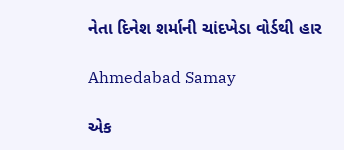નેતા દિનેશ શર્માની ચાંદખેડા વોર્ડથી હાર

Ahmedabad Samay

એક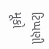ટિપ્પણી મૂકો